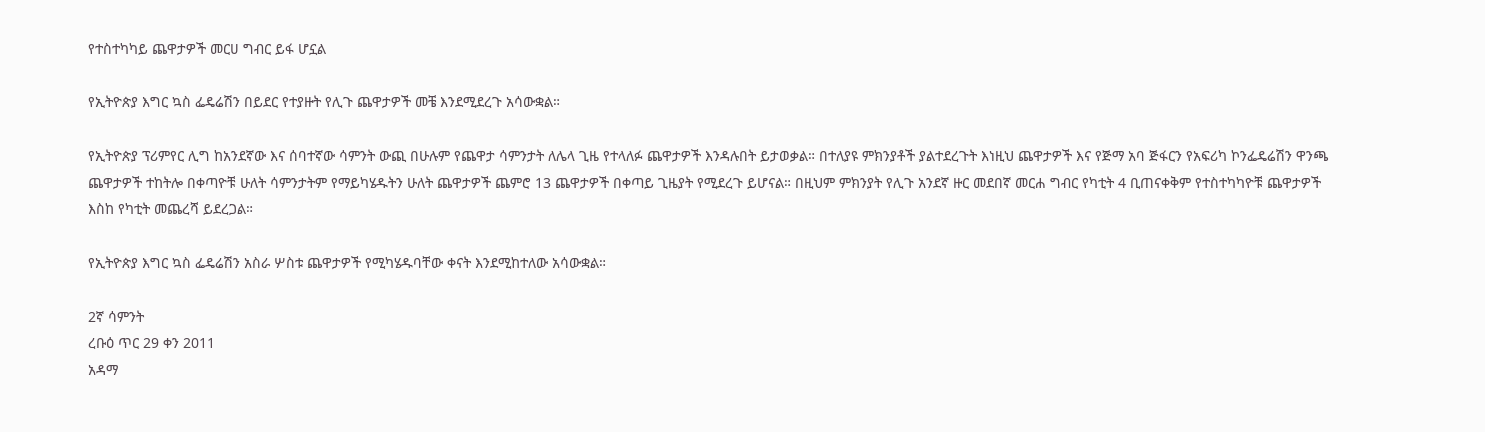የተስተካካይ ጨዋታዎች መርሀ ግብር ይፋ ሆኗል

የኢትዮጵያ እግር ኳስ ፌዴሬሽን በይደር የተያዙት የሊጉ ጨዋታዎች መቼ እንደሚደረጉ አሳውቋል።

የኢትዮጵያ ፕሪምየር ሊግ ከአንደኛው እና ሰባተኛው ሳምንት ውጪ በሁሉም የጨዋታ ሳምንታት ለሌላ ጊዜ የተላለፉ ጨዋታዎች እንዳሉበት ይታወቃል። በተለያዩ ምክንያቶች ያልተደረጉት እነዚህ ጨዋታዎች እና የጅማ አባ ጅፋርን የአፍሪካ ኮንፌዴሬሽን ዋንጫ ጨዋታዎች ተከትሎ በቀጣዮቹ ሁለት ሳምንታትም የማይካሄዱትን ሁለት ጨዋታዎች ጨምሮ 13 ጨዋታዎች በቀጣይ ጊዜያት የሚደረጉ ይሆናል። በዚህም ምክንያት የሊጉ አንደኛ ዙር መደበኛ መርሐ ግብር የካቲት 4 ቢጠናቀቅም የተስተካካዮቹ ጨዋታዎች እስከ የካቲት መጨረሻ ይደረጋል።

የኢትዮጵያ እግር ኳስ ፌዴሬሽን አስራ ሦስቱ ጨዋታዎች የሚካሄዱባቸው ቀናት እንደሚከተለው አሳውቋል።

2ኛ ሳምንት
ረቡዕ ጥር 29 ቀን 2011
አዳማ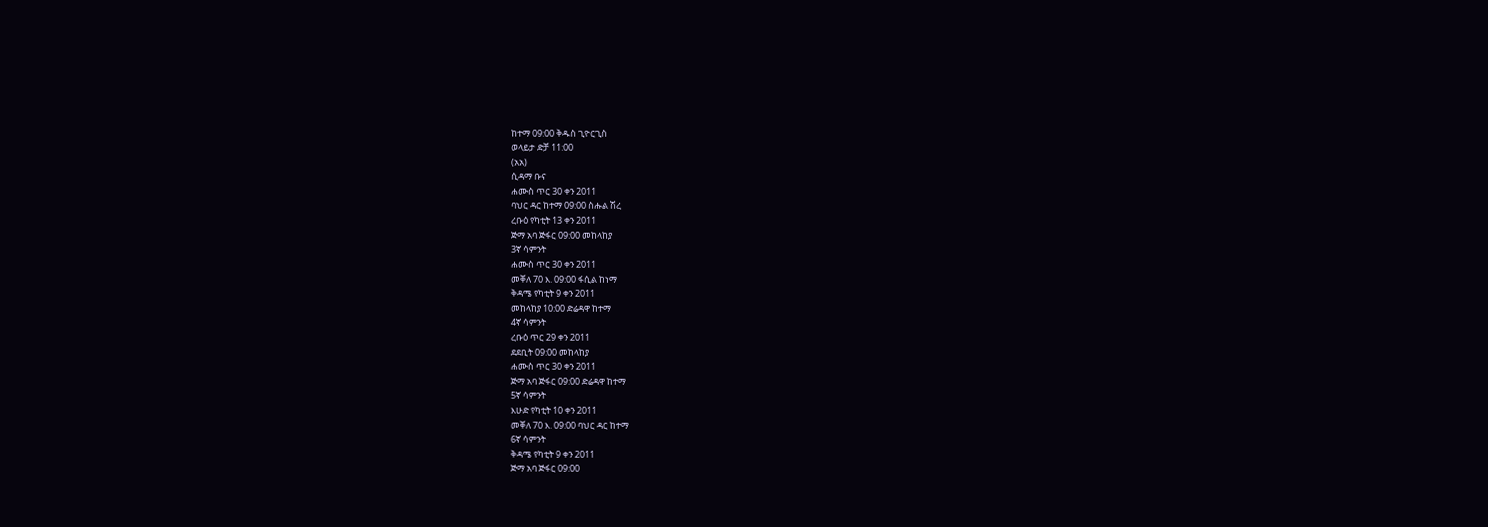ከተማ 09:00 ቅዱስ ጊዮርጊስ
ወላይታ ድቻ 11:00
(አአ)
ሲዳማ ቡና
ሐሙስ ጥር 30 ቀን 2011
ባህር ዳር ከተማ 09:00 ስሑል ሽረ
ረቡዕ የካቲት 13 ቀን 2011
ጅማ አባ ጅፋር 09:00 መከላከያ
3ኛ ሳምንት
ሐሙስ ጥር 30 ቀን 2011
መቐለ 70 እ. 09:00 ፋሲል ከነማ
ቅዳሜ የካቲት 9 ቀን 2011
መከላከያ 10:00 ድሬዳዋ ከተማ
4ኛ ሳምንት
ረቡዕ ጥር 29 ቀን 2011
ደደቢት 09:00 መከላከያ
ሐሙስ ጥር 30 ቀን 2011
ጅማ አባ ጅፋር 09:00 ድሬዳዋ ከተማ
5ኛ ሳምንት
እሁድ የካቲት 10 ቀን 2011
መቐለ 70 እ. 09:00 ባህር ዳር ከተማ
6ኛ ሳምንት
ቅዳሜ የካቲት 9 ቀን 2011
ጅማ አባ ጅፋር 09:00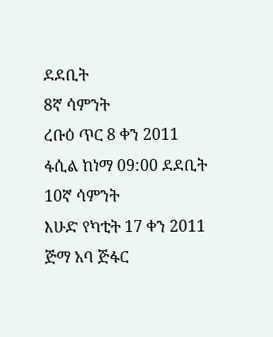ደደቢት
8ኛ ሳምንት
ረቡዕ ጥር 8 ቀን 2011
ፋሲል ከነማ 09:00 ደደቢት
10ኛ ሳምንት
እሁድ የካቲት 17 ቀን 2011
ጅማ አባ ጅፋር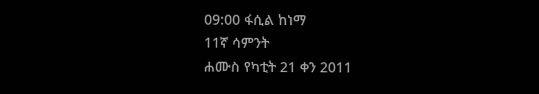09:00 ፋሲል ከነማ
11ኛ ሳምንት
ሐሙስ የካቲት 21 ቀን 2011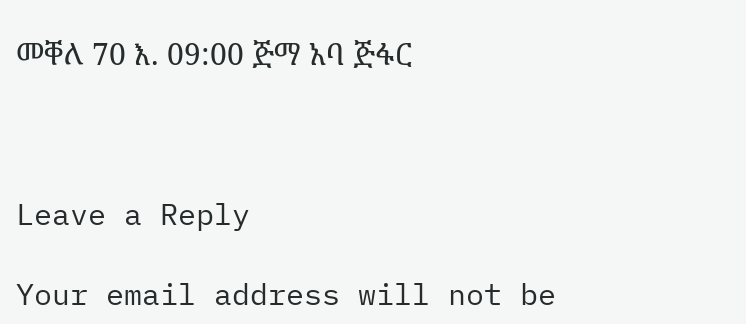መቐለ 70 እ. 09:00 ጅማ አባ ጅፋር



Leave a Reply

Your email address will not be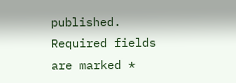published. Required fields are marked *